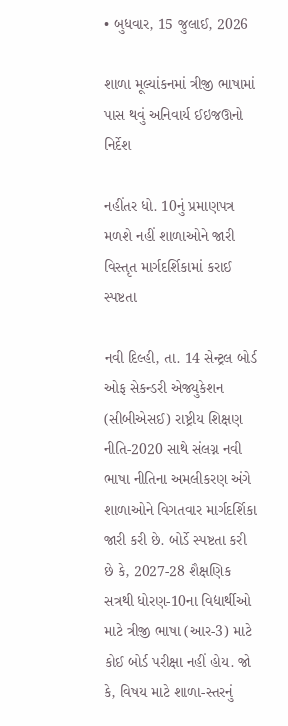• બુધવાર, 15 જુલાઈ, 2026

શાળા મૂલ્યાંકનમાં ત્રીજી ભાષામાં પાસ થવું અનિવાર્ય ઈઇજઊનો નિર્દેશ

નહીંતર ધો. 10નું પ્રમાણપત્ર મળશે નહીં શાળાઓને જારી વિસ્તૃત માર્ગદર્શિકામાં કરાઈ સ્પષ્ટતા

નવી દિલ્હી, તા. 14 સેન્ટ્રલ બોર્ડ ઓફ સેકન્ડરી એજ્યુકેશન (સીબીએસઈ) રાષ્ટ્રીય શિક્ષણ નીતિ-2020 સાથે સંલગ્ન નવી ભાષા નીતિના અમલીકરણ અંગે શાળાઓને વિગતવાર માર્ગદર્શિકા જારી કરી છે. બોર્ડે સ્પષ્ટતા કરી છે કે, 2027-28 શૈક્ષણિક સત્રથી ધોરણ-10ના વિદ્યાર્થીઓ માટે ત્રીજી ભાષા (આર-3) માટે કોઈ બોર્ડ પરીક્ષા નહીં હોય. જો કે, વિષય માટે શાળા-સ્તરનું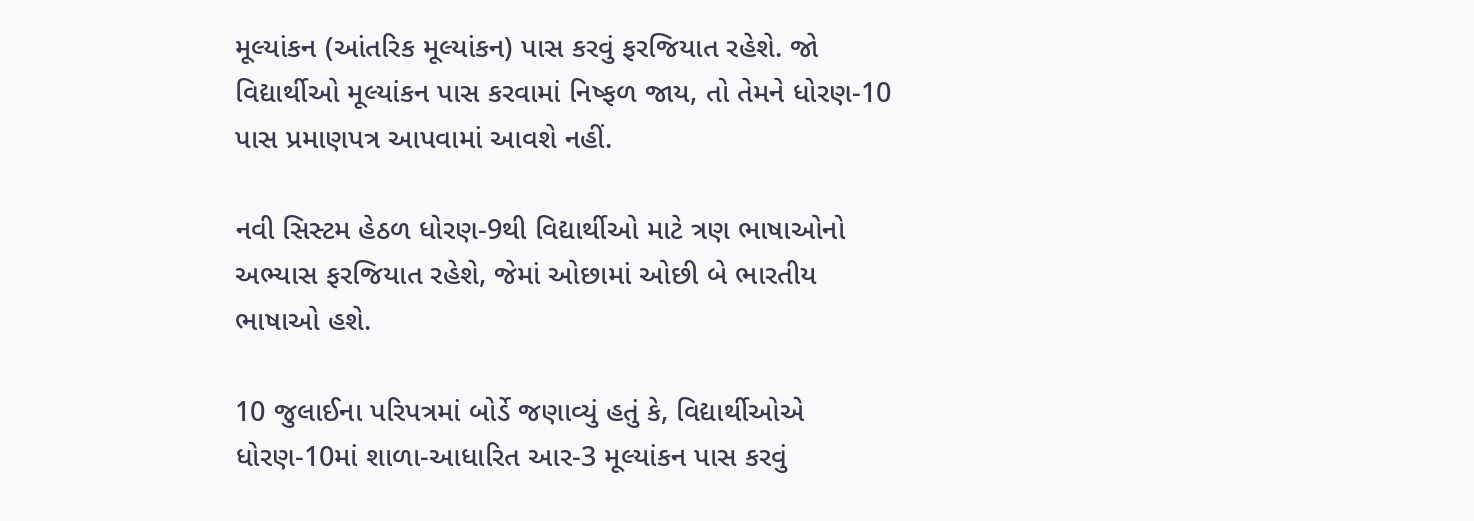મૂલ્યાંકન (આંતરિક મૂલ્યાંકન) પાસ કરવું ફરજિયાત રહેશે. જો વિદ્યાર્થીઓ મૂલ્યાંકન પાસ કરવામાં નિષ્ફળ જાય, તો તેમને ધોરણ-10 પાસ પ્રમાણપત્ર આપવામાં આવશે નહીં.

નવી સિસ્ટમ હેઠળ ધોરણ-9થી વિદ્યાર્થીઓ માટે ત્રણ ભાષાઓનો અભ્યાસ ફરજિયાત રહેશે, જેમાં ઓછામાં ઓછી બે ભારતીય ભાષાઓ હશે.

10 જુલાઈના પરિપત્રમાં બોર્ડે જણાવ્યું હતું કે, વિદ્યાર્થીઓએ ધોરણ-10માં શાળા-આધારિત આર-3 મૂલ્યાંકન પાસ કરવું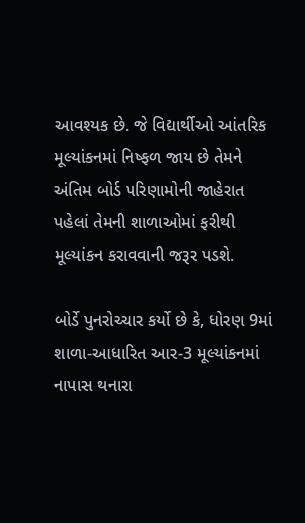આવશ્યક છે. જે વિદ્યાર્થીઓ આંતરિક મૂલ્યાંકનમાં નિષ્ફળ જાય છે તેમને અંતિમ બોર્ડ પરિણામોની જાહેરાત પહેલાં તેમની શાળાઓમાં ફરીથી મૂલ્યાંકન કરાવવાની જરૂર પડશે.

બોર્ડે પુનરોચ્ચાર કર્યો છે કે, ધોરણ 9માં શાળા-આધારિત આર-3 મૂલ્યાંકનમાં નાપાસ થનારા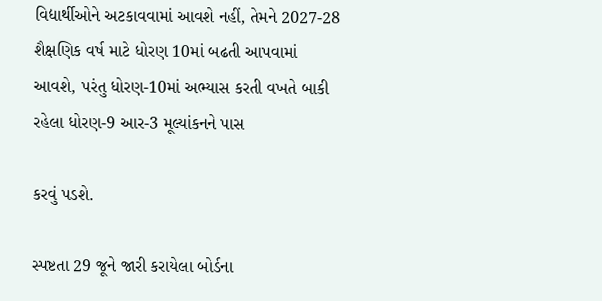વિદ્યાર્થીઓને અટકાવવામાં આવશે નહીં, તેમને 2027-28 શૈક્ષણિક વર્ષ માટે ધોરણ 10માં બઢતી આપવામાં આવશે, પરંતુ ધોરણ-10માં અભ્યાસ કરતી વખતે બાકી રહેલા ધોરણ-9 આર-3 મૂલ્યાંકનને પાસ

કરવું પડશે.

સ્પષ્ટતા 29 જૂને જારી કરાયેલા બોર્ડના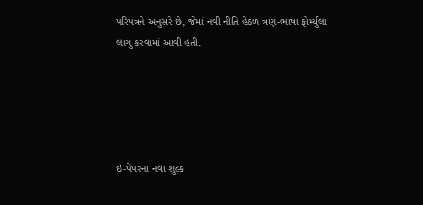પરિપત્રને અનુસરે છે, જેમાં નવી નીતિ હેઠળ ત્રણ-ભાષા ફોર્મ્યુલા લાગુ કરવામાં આવી હતી.





ઇ-પેપરના નવા શુલ્ક